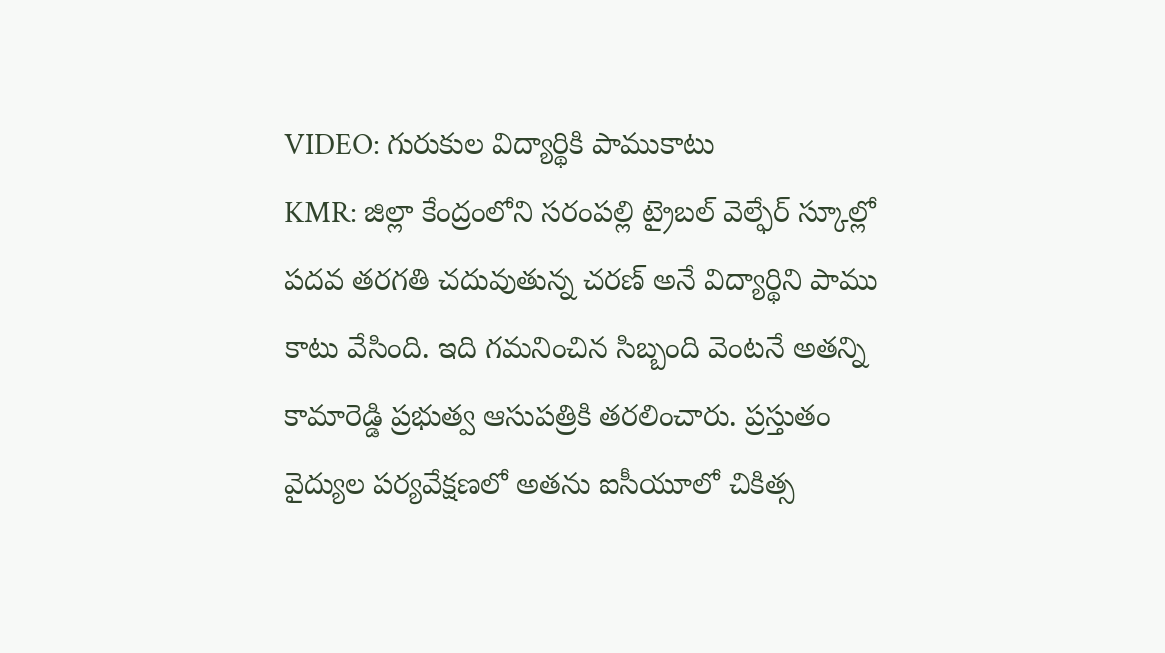VIDEO: గురుకుల విద్యార్థికి పాముకాటు
KMR: జిల్లా కేంద్రంలోని సరంపల్లి ట్రైబల్ వెల్ఫేర్ స్కూల్లో పదవ తరగతి చదువుతున్న చరణ్ అనే విద్యార్థిని పాము కాటు వేసింది. ఇది గమనించిన సిబ్బంది వెంటనే అతన్ని కామారెడ్డి ప్రభుత్వ ఆసుపత్రికి తరలించారు. ప్రస్తుతం వైద్యుల పర్యవేక్షణలో అతను ఐసీయూలో చికిత్స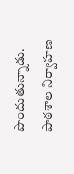పొందుతున్నాడు. పాఠశాల నిర్వాహణ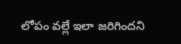లోపం వల్లే ఇలా జరిగిందని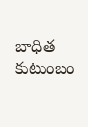బాధిత కుటుంబం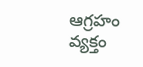ఆగ్రహం వ్యక్తం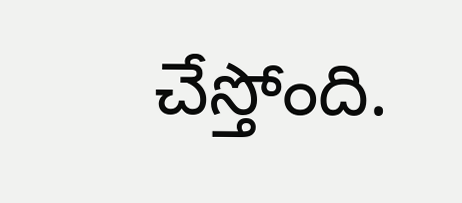చేస్తోంది.